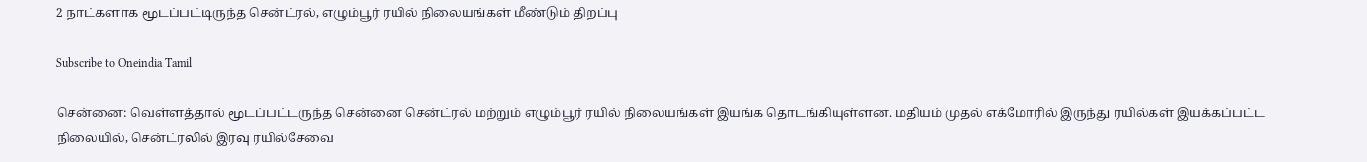2 நாட்களாக மூடப்பட்டிருந்த சென்ட்ரல், எழும்பூர் ரயில் நிலையங்கள் மீண்டும் திறப்பு

Subscribe to Oneindia Tamil

சென்னை: வெள்ளத்தால் மூடப்பட்டருந்த சென்னை சென்ட்ரல் மற்றும் எழும்பூர் ரயில் நிலையங்கள் இயங்க தொடங்கியுள்ளன. மதியம் முதல் எக்மோரில் இருந்து ரயில்கள் இயக்கப்பட்ட நிலையில், சென்ட்ரலில் இரவு ரயில்சேவை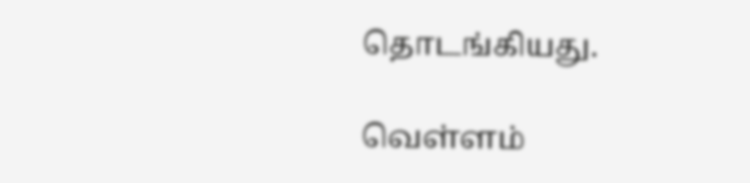தொடங்கியது.

வெள்ளம்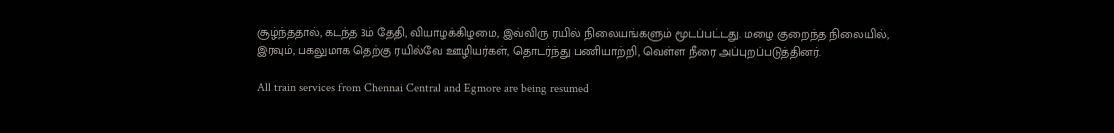சூழ்ந்ததால், கடந்த 3ம் தேதி, வியாழக்கிழமை, இவ்விரு ரயில் நிலையங்களும் மூடப்பட்டது. மழை குறைந்த நிலையில், இரவும், பகலுமாக தெற்கு ரயில்வே ஊழியர்கள், தொடர்ந்து பணியாற்றி, வெள்ள நீரை அப்புறப்படுத்தினர்.

All train services from Chennai Central and Egmore are being resumed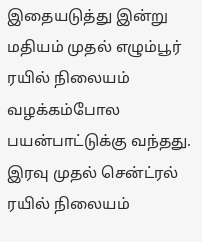இதையடுத்து இன்று மதியம் முதல் எழும்பூர் ரயில் நிலையம் வழக்கம்போல பயன்பாட்டுக்கு வந்தது. இரவு முதல் சென்ட்ரல் ரயில் நிலையம்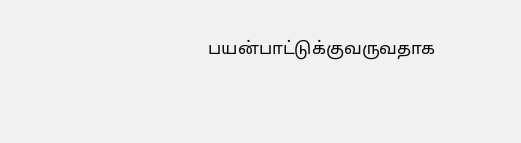பயன்பாட்டுக்குவருவதாக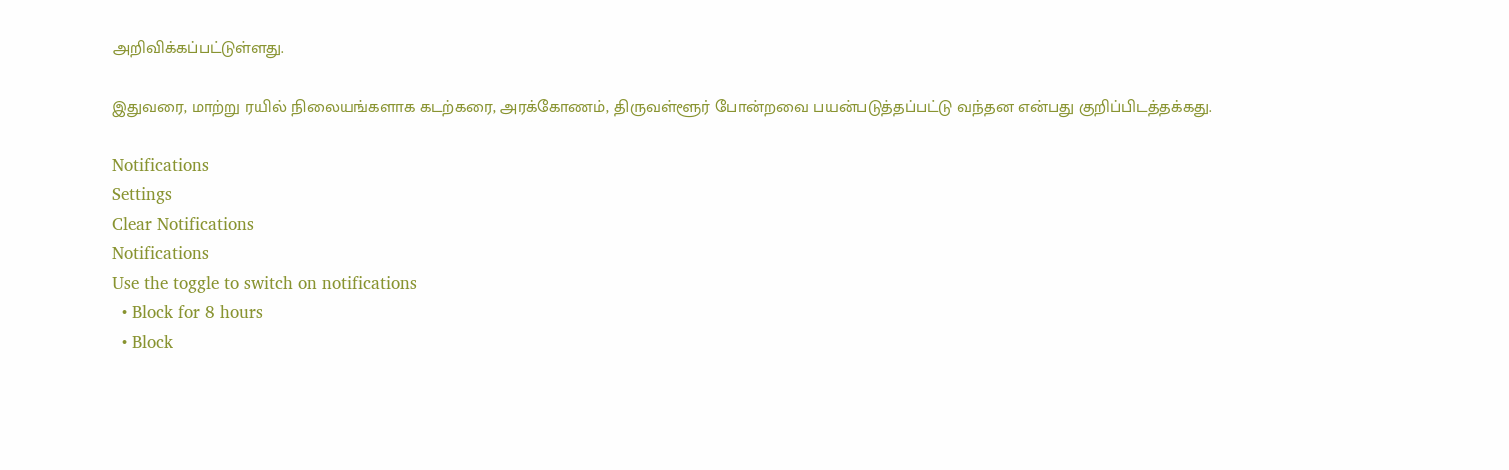அறிவிக்கப்பட்டுள்ளது.

இதுவரை, மாற்று ரயில் நிலையங்களாக கடற்கரை, அரக்கோணம், திருவள்ளூர் போன்றவை பயன்படுத்தப்பட்டு வந்தன என்பது குறிப்பிடத்தக்கது.

Notifications
Settings
Clear Notifications
Notifications
Use the toggle to switch on notifications
  • Block for 8 hours
  • Block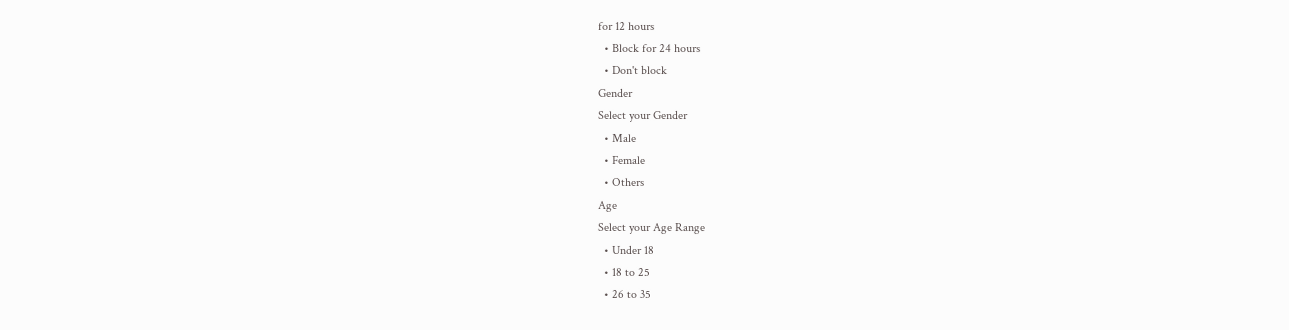for 12 hours
  • Block for 24 hours
  • Don't block
Gender
Select your Gender
  • Male
  • Female
  • Others
Age
Select your Age Range
  • Under 18
  • 18 to 25
  • 26 to 35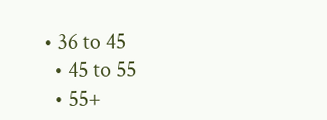• 36 to 45
  • 45 to 55
  • 55+